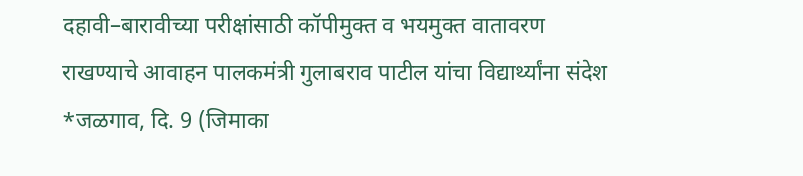दहावी–बारावीच्या परीक्षांसाठी कॉपीमुक्त व भयमुक्त वातावरण राखण्याचे आवाहन पालकमंत्री गुलाबराव पाटील यांचा विद्यार्थ्यांना संदेश *जळगाव, दि. 9 (जिमाका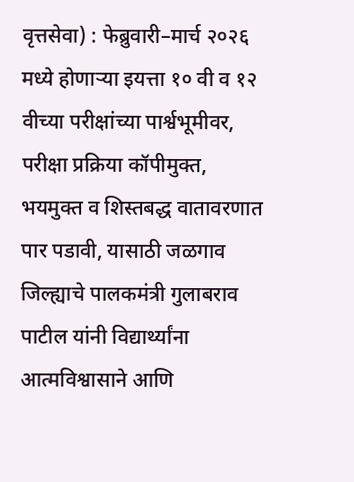वृत्तसेवा) : फेब्रुवारी–मार्च २०२६ मध्ये होणाऱ्या इयत्ता १० वी व १२ वीच्या परीक्षांच्या पार्श्वभूमीवर, परीक्षा प्रक्रिया कॉपीमुक्त, भयमुक्त व शिस्तबद्ध वातावरणात पार पडावी, यासाठी जळगाव जिल्ह्याचे पालकमंत्री गुलाबराव पाटील यांनी विद्यार्थ्यांना आत्मविश्वासाने आणि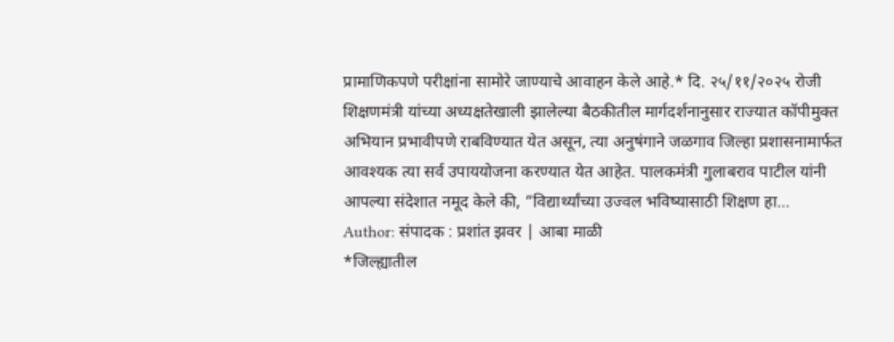प्रामाणिकपणे परीक्षांना सामोरे जाण्याचे आवाहन केले आहे.* दि. २५/११/२०२५ रोजी शिक्षणमंत्री यांच्या अध्यक्षतेखाली झालेल्या बैठकीतील मार्गदर्शनानुसार राज्यात कॉपीमुक्त अभियान प्रभावीपणे राबविण्यात येत असून, त्या अनुषंगाने जळगाव जिल्हा प्रशासनामार्फत आवश्यक त्या सर्व उपाययोजना करण्यात येत आहेत. पालकमंत्री गुलाबराव पाटील यांनी आपल्या संदेशात नमूद केले की, “विद्यार्थ्यांच्या उज्वल भविष्यासाठी शिक्षण हा…
Author: संपादक : प्रशांत झवर | आबा माळी
*जिल्ह्यातील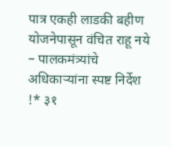पात्र एकही लाडकी बहीण योजनेपासून वंचित राहू नये – पालकमंत्र्यांचे अधिकाऱ्यांना स्पष्ट निर्देश !* ३१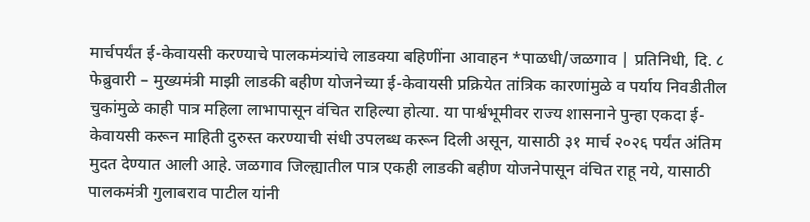मार्चपर्यंत ई-केवायसी करण्याचे पालकमंत्र्यांचे लाडक्या बहिणींना आवाहन *पाळधी/जळगाव | प्रतिनिधी, दि. ८ फेब्रुवारी – मुख्यमंत्री माझी लाडकी बहीण योजनेच्या ई-केवायसी प्रक्रियेत तांत्रिक कारणांमुळे व पर्याय निवडीतील चुकांमुळे काही पात्र महिला लाभापासून वंचित राहिल्या होत्या. या पार्श्वभूमीवर राज्य शासनाने पुन्हा एकदा ई-केवायसी करून माहिती दुरुस्त करण्याची संधी उपलब्ध करून दिली असून, यासाठी ३१ मार्च २०२६ पर्यंत अंतिम मुदत देण्यात आली आहे. जळगाव जिल्ह्यातील पात्र एकही लाडकी बहीण योजनेपासून वंचित राहू नये, यासाठी पालकमंत्री गुलाबराव पाटील यांनी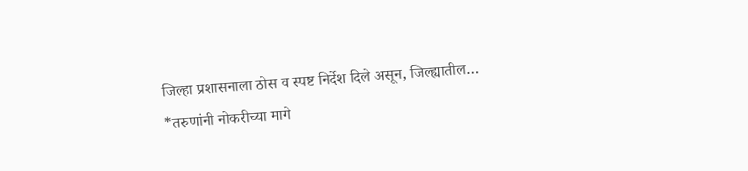जिल्हा प्रशासनाला ठोस व स्पष्ट निर्देश दिले असून, जिल्ह्यातील…
*तरुणांनी नोकरीच्या मागे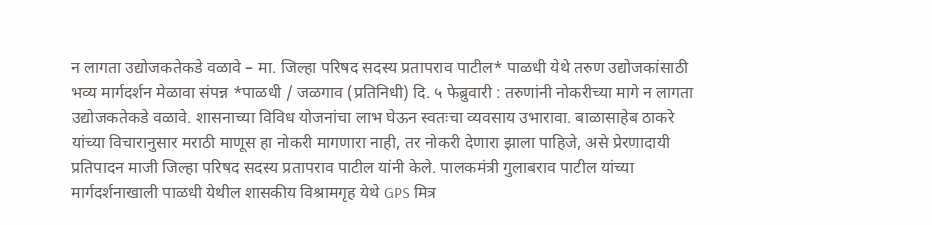न लागता उद्योजकतेकडे वळावे – मा. जिल्हा परिषद सदस्य प्रतापराव पाटील* पाळधी येथे तरुण उद्योजकांसाठी भव्य मार्गदर्शन मेळावा संपन्न *पाळधी / जळगाव (प्रतिनिधी) दि. ५ फेब्रुवारी : तरुणांनी नोकरीच्या मागे न लागता उद्योजकतेकडे वळावे. शासनाच्या विविध योजनांचा लाभ घेऊन स्वतःचा व्यवसाय उभारावा. बाळासाहेब ठाकरे यांच्या विचारानुसार मराठी माणूस हा नोकरी मागणारा नाही, तर नोकरी देणारा झाला पाहिजे, असे प्रेरणादायी प्रतिपादन माजी जिल्हा परिषद सदस्य प्रतापराव पाटील यांनी केले. पालकमंत्री गुलाबराव पाटील यांच्या मार्गदर्शनाखाली पाळधी येथील शासकीय विश्रामगृह येथे GPS मित्र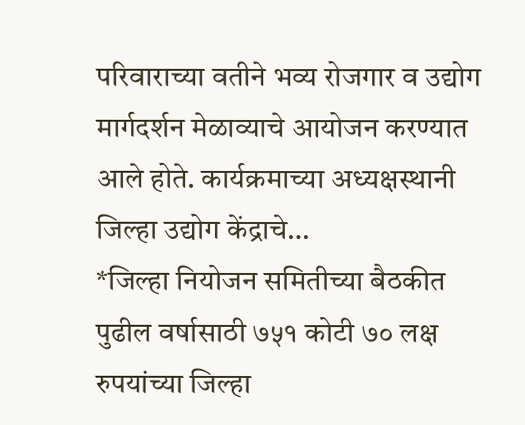परिवाराच्या वतीने भव्य रोजगार व उद्योग मार्गदर्शन मेळाव्याचे आयोजन करण्यात आले होते. कार्यक्रमाच्या अध्यक्षस्थानी जिल्हा उद्योग केंद्राचे…
*जिल्हा नियोजन समितीच्या बैठकीत पुढील वर्षासाठी ७५१ कोटी ७० लक्ष रुपयांच्या जिल्हा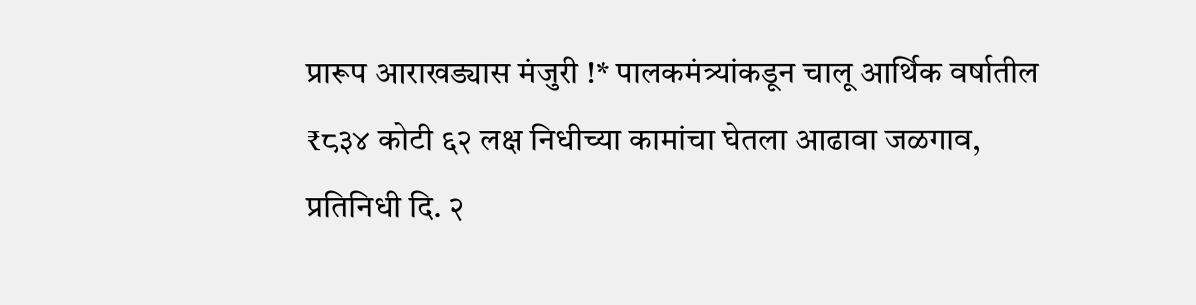प्रारूप आराखड्यास मंजुरी !* पालकमंत्र्यांकडून चालू आर्थिक वर्षातील ₹८३४ कोटी ६२ लक्ष निधीच्या कामांचा घेतला आढावा जळगाव, प्रतिनिधी दि. २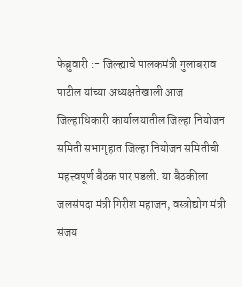फेब्रुवारी :- जिल्ह्याचे पालकमंत्री गुलाबराव पाटील यांच्या अध्यक्षतेखाली आज जिल्हाधिकारी कार्यालयातील जिल्हा नियोजन समिती सभागृहात जिल्हा नियोजन समितीची महत्त्वपूर्ण बैठक पार पडली. या बैठकीला जलसंपदा मंत्री गिरीश महाजन, वस्त्रोद्योग मंत्री संजय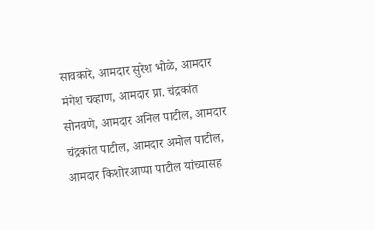सावकारे, आमदार सुरेश भोळे, आमदार मंगेश चव्हाण, आमदार प्रा. चंद्रकांत सोनवणे, आमदार अनिल पाटील, आमदार चंद्रकांत पाटील, आमदार अमोल पाटील, आमदार किशोरआप्पा पाटील यांच्यासह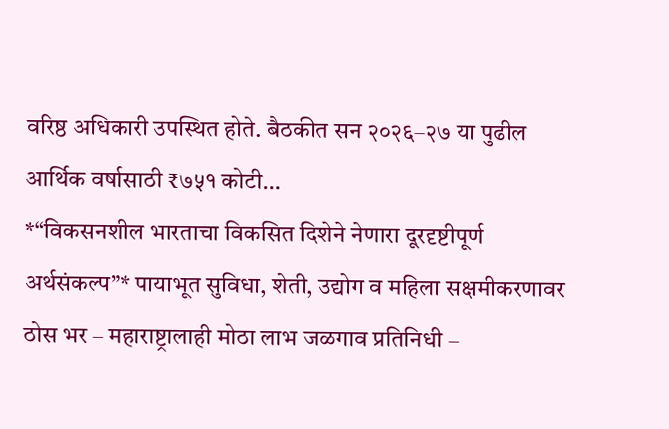वरिष्ठ अधिकारी उपस्थित होते. बैठकीत सन २०२६–२७ या पुढील आर्थिक वर्षासाठी ₹७५१ कोटी…
*“विकसनशील भारताचा विकसित दिशेने नेणारा दूरदृष्टीपूर्ण अर्थसंकल्प”* पायाभूत सुविधा, शेती, उद्योग व महिला सक्षमीकरणावर ठोस भर – महाराष्ट्रालाही मोठा लाभ जळगाव प्रतिनिधी –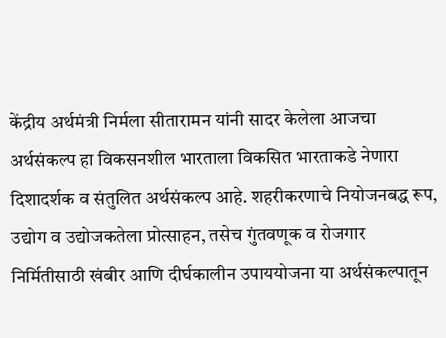केंद्रीय अर्थमंत्री निर्मला सीतारामन यांनी सादर केलेला आजचा अर्थसंकल्प हा विकसनशील भारताला विकसित भारताकडे नेणारा दिशादर्शक व संतुलित अर्थसंकल्प आहे. शहरीकरणाचे नियोजनबद्ध रूप, उद्योग व उद्योजकतेला प्रोत्साहन, तसेच गुंतवणूक व रोजगार निर्मितीसाठी खंबीर आणि दीर्घकालीन उपाययोजना या अर्थसंकल्पातून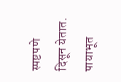स्पष्टपणे दिसून येतात. पायाभूत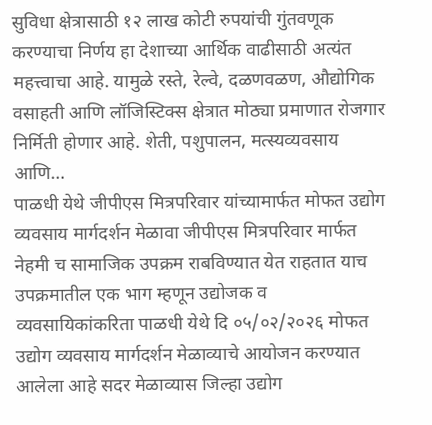सुविधा क्षेत्रासाठी १२ लाख कोटी रुपयांची गुंतवणूक करण्याचा निर्णय हा देशाच्या आर्थिक वाढीसाठी अत्यंत महत्त्वाचा आहे. यामुळे रस्ते, रेल्वे, दळणवळण, औद्योगिक वसाहती आणि लॉजिस्टिक्स क्षेत्रात मोठ्या प्रमाणात रोजगार निर्मिती होणार आहे. शेती, पशुपालन, मत्स्यव्यवसाय आणि…
पाळधी येथे जीपीएस मित्रपरिवार यांच्यामार्फत मोफत उद्योग व्यवसाय मार्गदर्शन मेळावा जीपीएस मित्रपरिवार मार्फत नेहमी च सामाजिक उपक्रम राबविण्यात येत राहतात याच उपक्रमातील एक भाग म्हणून उद्योजक व व्यवसायिकांकरिता पाळधी येथे दि ०५/०२/२०२६ मोफत उद्योग व्यवसाय मार्गदर्शन मेळाव्याचे आयोजन करण्यात आलेला आहे सदर मेळाव्यास जिल्हा उद्योग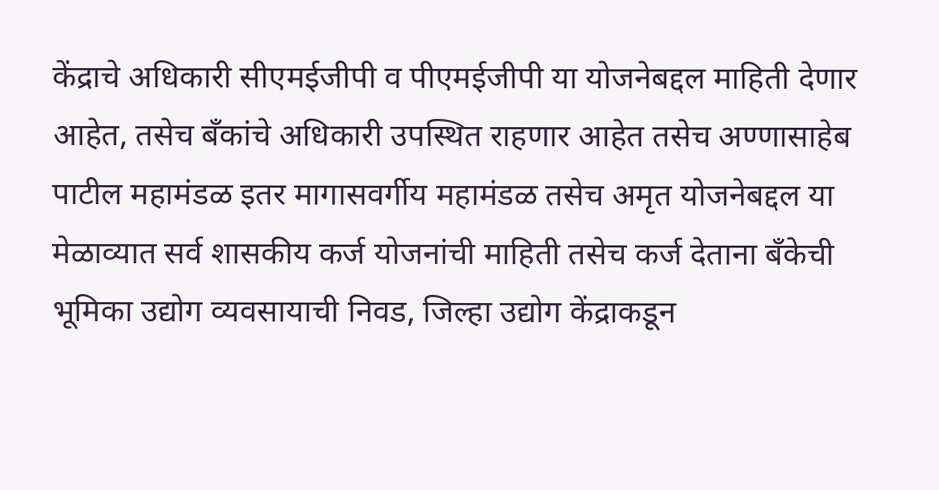केंद्राचे अधिकारी सीएमईजीपी व पीएमईजीपी या योजनेबद्दल माहिती देणार आहेत, तसेच बँकांचे अधिकारी उपस्थित राहणार आहेत तसेच अण्णासाहेब पाटील महामंडळ इतर मागासवर्गीय महामंडळ तसेच अमृत योजनेबद्दल या मेळाव्यात सर्व शासकीय कर्ज योजनांची माहिती तसेच कर्ज देताना बँकेची भूमिका उद्योग व्यवसायाची निवड, जिल्हा उद्योग केंद्राकडून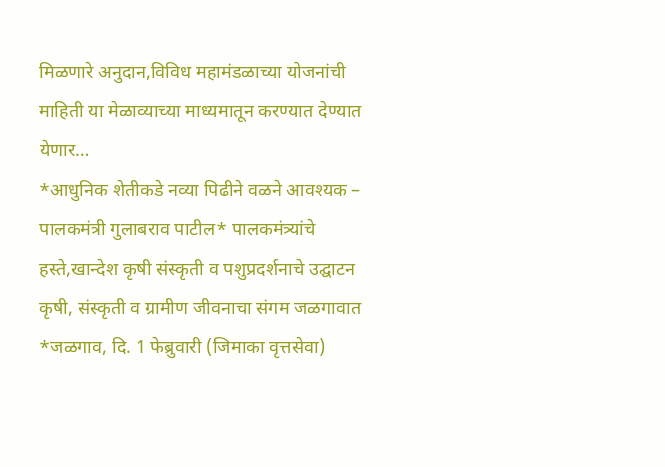मिळणारे अनुदान,विविध महामंडळाच्या योजनांची माहिती या मेळाव्याच्या माध्यमातून करण्यात देण्यात येणार…
*आधुनिक शेतीकडे नव्या पिढीने वळने आवश्यक – पालकमंत्री गुलाबराव पाटील* पालकमंत्र्यांचे हस्ते,खान्देश कृषी संस्कृती व पशुप्रदर्शनाचे उद्घाटन कृषी, संस्कृती व ग्रामीण जीवनाचा संगम जळगावात *जळगाव, दि. 1 फेब्रुवारी (जिमाका वृत्तसेवा)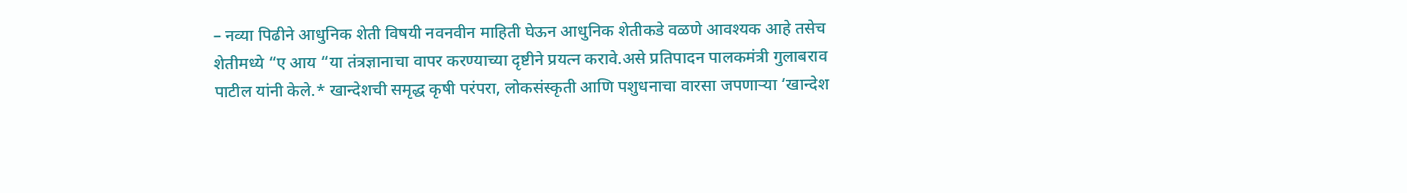– नव्या पिढीने आधुनिक शेती विषयी नवनवीन माहिती घेऊन आधुनिक शेतीकडे वळणे आवश्यक आहे तसेच शेतीमध्ये “ए आय “या तंत्रज्ञानाचा वापर करण्याच्या दृष्टीने प्रयत्न करावे.असे प्रतिपादन पालकमंत्री गुलाबराव पाटील यांनी केले.* खान्देशची समृद्ध कृषी परंपरा, लोकसंस्कृती आणि पशुधनाचा वारसा जपणाऱ्या ‘खान्देश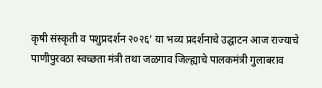कृषी संस्कृती व पशुप्रदर्शन २०२६’ या भव्य प्रदर्शनाचे उद्घाटन आज राज्याचे पाणीपुरवठा स्वच्छता मंत्री तथा जळगाव जिल्ह्याचे पालकमंत्री गुलाबराव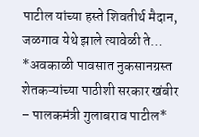पाटील यांच्या हस्ते शिवतीर्थ मैदान, जळगाव येथे झाले त्यावेळी ते…
*अवकाळी पावसात नुकसानग्रस्त शेतकऱ्यांच्या पाठीशी सरकार खंबीर – पालकमंत्री गुलाबराव पाटील*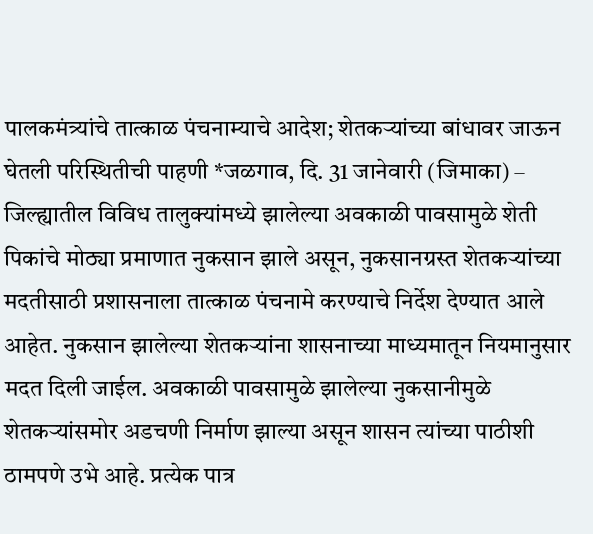पालकमंत्र्यांचे तात्काळ पंचनाम्याचे आदेश; शेतकऱ्यांच्या बांधावर जाऊन घेतली परिस्थितीची पाहणी *जळगाव, दि. 31 जानेवारी (जिमाका) – जिल्ह्यातील विविध तालुक्यांमध्ये झालेल्या अवकाळी पावसामुळे शेती पिकांचे मोठ्या प्रमाणात नुकसान झाले असून, नुकसानग्रस्त शेतकऱ्यांच्या मदतीसाठी प्रशासनाला तात्काळ पंचनामे करण्याचे निर्देश देण्यात आले आहेत. नुकसान झालेल्या शेतकऱ्यांना शासनाच्या माध्यमातून नियमानुसार मदत दिली जाईल. अवकाळी पावसामुळे झालेल्या नुकसानीमुळे शेतकऱ्यांसमोर अडचणी निर्माण झाल्या असून शासन त्यांच्या पाठीशी ठामपणे उभे आहे. प्रत्येक पात्र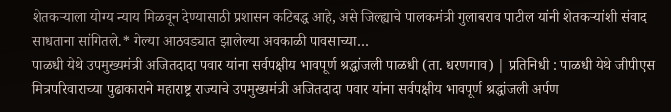शेतकऱ्याला योग्य न्याय मिळवून देण्यासाठी प्रशासन कटिबद्ध आहे, असे जिल्ह्याचे पालकमंत्री गुलाबराव पाटील यांनी शेतकऱ्यांशी संवाद साधताना सांगितले.* गेल्या आठवड्यात झालेल्या अवकाळी पावसाच्या…
पाळधी येथे उपमुख्यमंत्री अजितदादा पवार यांना सर्वपक्षीय भावपूर्ण श्रद्धांजली पाळधी (ता. धरणगाव) | प्रतिनिधी : पाळधी येथे जीपीएस मित्रपरिवाराच्या पुढाकाराने महाराष्ट्र राज्याचे उपमुख्यमंत्री अजितदादा पवार यांना सर्वपक्षीय भावपूर्ण श्रद्धांजली अर्पण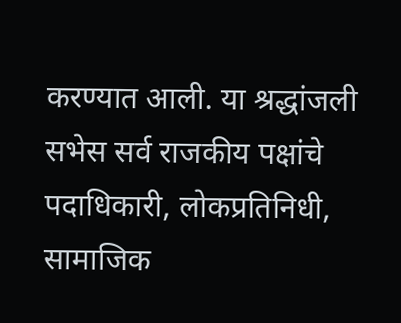करण्यात आली. या श्रद्धांजली सभेस सर्व राजकीय पक्षांचे पदाधिकारी, लोकप्रतिनिधी, सामाजिक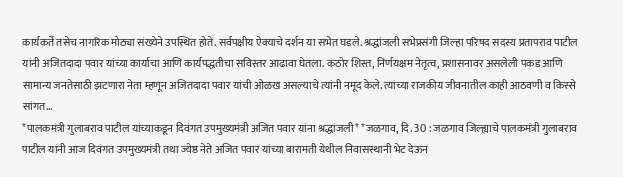कार्यकर्ते तसेच नागरिक मोठ्या संख्येने उपस्थित होते. सर्वपक्षीय ऐक्याचे दर्शन या सभेत घडले. श्रद्धांजली सभेप्रसंगी जिल्हा परिषद सदस्य प्रतापराव पाटील यांनी अजितदादा पवार यांच्या कार्याचा आणि कार्यपद्धतीचा सविस्तर आढावा घेतला. कठोर शिस्त, निर्णयक्षम नेतृत्व, प्रशासनावर असलेली पकड आणि सामान्य जनतेसाठी झटणारा नेता म्हणून अजितदादा पवार यांची ओळख असल्याचे त्यांनी नमूद केले. त्यांच्या राजकीय जीवनातील काही आठवणी व किस्से सांगत…
*पालकमंत्री गुलाबराव पाटील यांच्याकडून दिवंगत उपमुख्यमंत्री अजित पवार यांना श्रद्धांजली* *जळगाव, दि. 30 : जळगाव जिल्ह्याचे पालकमंत्री गुलाबराव पाटील यांनी आज दिवंगत उपमुख्यमंत्री तथा ज्येष्ठ नेते अजित पवार यांच्या बारामती येथील निवासस्थानी भेट देऊन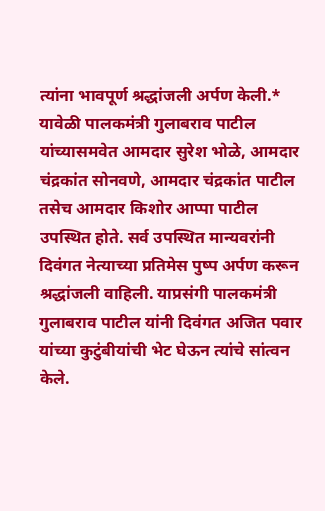त्यांना भावपूर्ण श्रद्धांजली अर्पण केली.* यावेळी पालकमंत्री गुलाबराव पाटील यांच्यासमवेत आमदार सुरेश भोळे, आमदार चंद्रकांत सोनवणे, आमदार चंद्रकांत पाटील तसेच आमदार किशोर आप्पा पाटील उपस्थित होते. सर्व उपस्थित मान्यवरांनी दिवंगत नेत्याच्या प्रतिमेस पुष्प अर्पण करून श्रद्धांजली वाहिली. याप्रसंगी पालकमंत्री गुलाबराव पाटील यांनी दिवंगत अजित पवार यांच्या कुटुंबीयांची भेट घेऊन त्यांचे सांत्वन केले.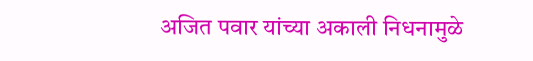अजित पवार यांच्या अकाली निधनामुळे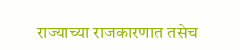राज्याच्या राजकारणात तसेच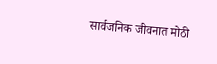सार्वजनिक जीवनात मोठी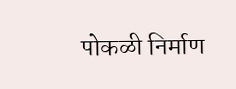पोकळी निर्माण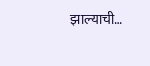झाल्याची…